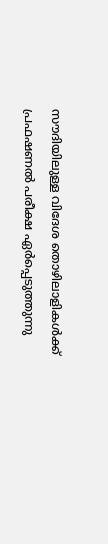സൗദിയിലുള്ള വിദേശ തൊഴിലാളികള്‍ക്ക് പ്രഫഷണല്‍ പരീക്ഷ ഏര്‍പ്പെടുത്തുന്നു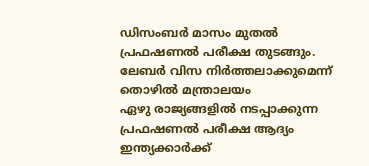ഡിസംബര്‍ മാസം മുതല്‍ പ്രഫഷണല്‍ പരീക്ഷ തുടങ്ങും.
ലേബര്‍ വിസ നിര്‍ത്തലാക്കുമെന്ന് തൊഴില്‍ മന്ത്രാലയം
ഏഴു രാജ്യങ്ങളില്‍ നടപ്പാക്കുന്ന പ്രഫഷണല്‍ പരീക്ഷ ആദ്യം ഇന്ത്യക്കാര്‍ക്ക്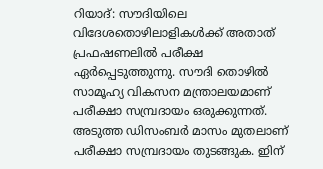റിയാദ്: സൗദിയിലെ വിദേശതൊഴിലാളികള്‍ക്ക് അതാത് പ്രഫഷണലില്‍ പരീക്ഷ ഏര്‍പ്പെടുത്തുന്നു. സൗദി തൊഴില്‍ സാമൂഹ്യ വികസന മന്ത്രാലയമാണ് പരീക്ഷാ സമ്പ്രദായം ഒരുക്കുന്നത്. അടുത്ത ഡിസംബര്‍ മാസം മുതലാണ് പരീക്ഷാ സമ്പ്രദായം തുടങ്ങുക. ഇിന്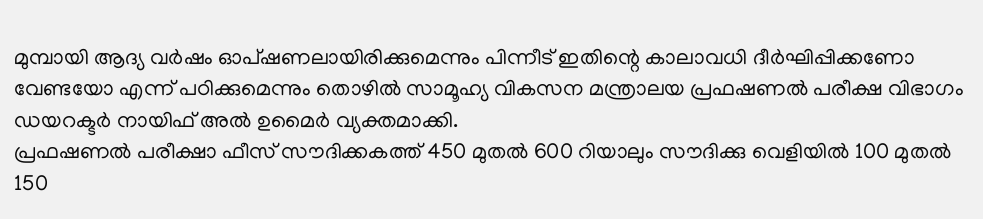മുമ്പായി ആദ്യ വര്‍ഷം ഓപ്ഷണലായിരിക്കുമെന്നും പിന്നീട് ഇതിന്റെ കാലാവധി ദീര്‍ഘിപ്പിക്കണോ വേണ്ടയോ എന്ന് പഠിക്കുമെന്നും തൊഴില്‍ സാമൂഹ്യ വികസന മന്ത്രാലയ പ്രഫഷണല്‍ പരീക്ഷ വിഭാഗം ഡയറക്ടര്‍ നായിഫ് അല്‍ ഉമൈര്‍ വ്യക്തമാക്കി.
പ്രഫഷണല്‍ പരീക്ഷാ ഫീസ് സൗദിക്കകത്ത് 450 മുതല്‍ 600 റിയാലും സൗദിക്കു വെളിയില്‍ 100 മുതല്‍ 150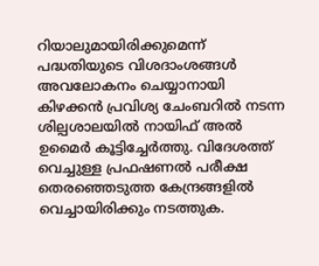റിയാലുമായിരിക്കുമെന്ന് പദ്ധതിയുടെ വിശദാംശങ്ങള്‍ അവലോകനം ചെയ്യാനായി കിഴക്കന്‍ പ്രവിശ്യ ചേംബറില്‍ നടന്ന ശില്പശാലയില്‍ നായിഫ് അല്‍ ഉമൈര്‍ കൂട്ടിച്ചേര്‍ത്തു. വിദേശത്ത് വെച്ചുള്ള പ്രഫഷണല്‍ പരീക്ഷ തെരഞ്ഞെടുത്ത കേന്ദ്രങ്ങളില്‍ വെച്ചായിരിക്കും നടത്തുക.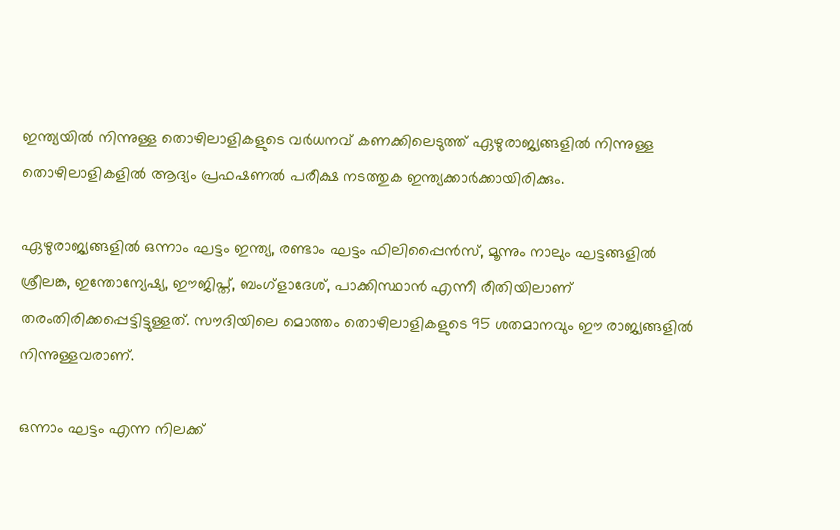ഇന്ത്യയില്‍ നിന്നുള്ള തൊഴിലാളികളുടെ വര്‍ധനവ് കണക്കിലെടുത്ത് ഏഴുരാജ്യങ്ങളില്‍ നിന്നുള്ള തൊഴിലാളികളില്‍ ആദ്യം പ്രഫഷണല്‍ പരീക്ഷ നടത്തുക ഇന്ത്യക്കാര്‍ക്കായിരിക്കും.

ഏഴുരാജ്യങ്ങളില്‍ ഒന്നാം ഘട്ടം ഇന്ത്യ, രണ്ടാം ഘട്ടം ഫിലിപ്പൈന്‍സ്, മൂന്നും നാലും ഘട്ടങ്ങളില്‍ ശ്രീലങ്ക, ഇന്തോന്യേഷ്യ, ഈജിപ്ത്, ബംഗ്‌ളാദേശ്, പാക്കിസ്ഥാന്‍ എന്നീ രീതിയിലാണ് തരംതിരിക്കപ്പെട്ടിട്ടുള്ളത്. സൗദിയിലെ മൊത്തം തൊഴിലാളികളുടെ 95 ശതമാനവും ഈ രാജ്യങ്ങളില്‍ നിന്നുള്ളവരാണ്.

ഒന്നാം ഘട്ടം എന്ന നിലക്ക്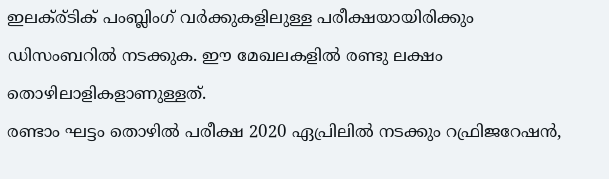ഇലക്ര്ടിക് പംബ്ലിംഗ് വര്‍ക്കുകളിലുള്ള പരീക്ഷയായിരിക്കും ഡിസംബറില്‍ നടക്കുക. ഈ മേഖലകളില്‍ രണ്ടു ലക്ഷം തൊഴിലാളികളാണുള്ളത്.
രണ്ടാം ഘട്ടം തൊഴില്‍ പരീക്ഷ 2020 ഏപ്രിലില്‍ നടക്കും റഫ്രിജറേഷന്‍,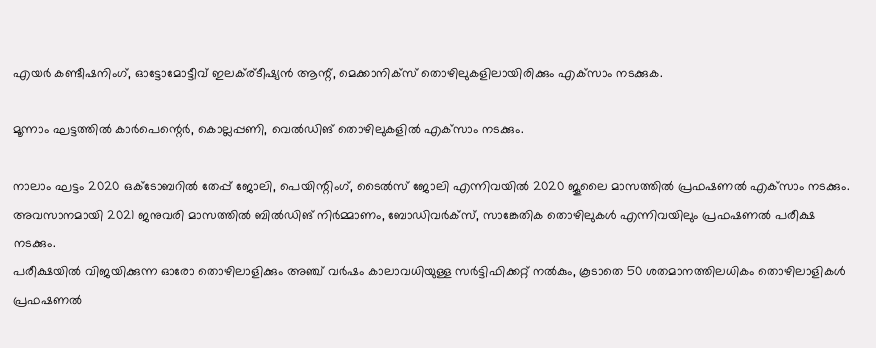എയര്‍ കണ്ടീഷനിംഗ്, ഓട്ടോമോട്ടീവ് ഇലക്ര്ടീഷ്യന്‍ ആന്റ്, മെക്കാനിക്‌സ് തൊഴിലുകളിലായിരിക്കും എക്‌സാം നടക്കുക.

മൂന്നാം ഘട്ടത്തില്‍ കാര്‍പെന്റെര്‍, കൊല്ലപ്പണി, വെല്‍ഡിങ് തൊഴിലുകളില്‍ എക്‌സാം നടക്കും.

നാലാം ഘട്ടം 2020 ഒക്‌ടോബറില്‍ തേപ്പ് ജോലി, പെയിന്റിംഗ്, ടൈല്‍സ് ജോലി എന്നിവയില്‍ 2020 ജൂലൈ മാസത്തില്‍ പ്രഫഷണല്‍ എക്‌സാം നടക്കും.
അവസാനമായി 2021 ജനുവരി മാസത്തില്‍ ബില്‍ഡിങ് നിര്‍മ്മാണം, ബോഡിവര്‍ക്‌സ്, സാങ്കേതിക തൊഴിലുകള്‍ എന്നിവയിലും പ്രഫഷണല്‍ പരീക്ഷ നടക്കും.
പരീക്ഷയില്‍ വിജയിക്കുന്ന ഓരോ തൊഴിലാളിക്കും അഞ്ച് വര്‍ഷം കാലാവധിയുള്ള സര്‍ട്ടിഫിക്കറ്റ് നല്‍കും, കൂടാതെ 50 ശതമാനത്തിലധികം തൊഴിലാളികള്‍ പ്രഫഷണല്‍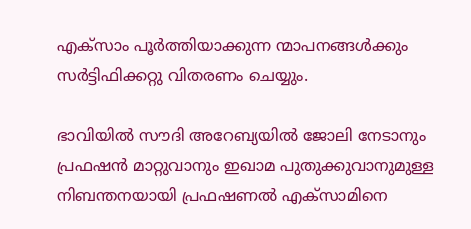എക്‌സാം പൂര്‍ത്തിയാക്കുന്ന ന്മാപനങ്ങള്‍ക്കും സര്‍ട്ടിഫിക്കറ്റു വിതരണം ചെയ്യും.

ഭാവിയില്‍ സൗദി അറേബ്യയില്‍ ജോലി നേടാനും പ്രഫഷന്‍ മാറ്റുവാനും ഇഖാമ പുതുക്കുവാനുമുള്ള നിബന്തനയായി പ്രഫഷണല്‍ എക്‌സാമിനെ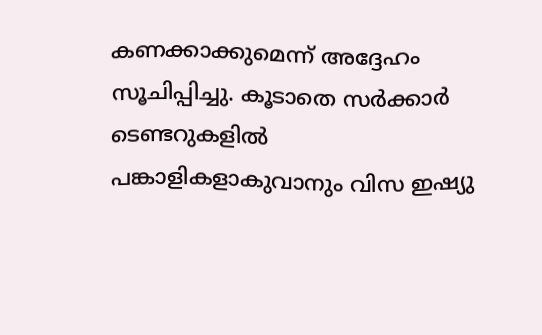കണക്കാക്കുമെന്ന് അദ്ദേഹം സൂചിപ്പിച്ചു. കൂടാതെ സര്‍ക്കാര്‍ ടെണ്ടറുകളില്‍ പങ്കാളികളാകുവാനും വിസ ഇഷ്യു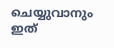ചെയ്യുവാനും ഇത്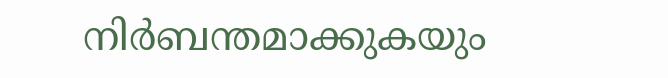നിര്‍ബന്തമാക്കുകയും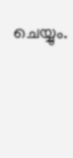ചെയ്യും.